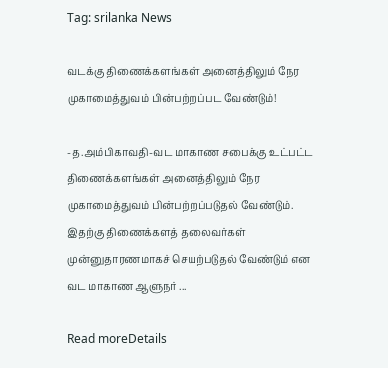Tag: srilanka News

வடக்கு திணைக்களங்கள் அனைத்திலும் நேர முகாமைத்துவம் பின்பற்றப்பட வேண்டும்!

-த.அம்பிகாவதி-வட மாகாண சபைக்கு உட்பட்ட திணைக்களங்கள் அனைத்திலும் நேர முகாமைத்துவம் பின்பற்றப்படுதல் வேண்டும். இதற்கு திணைக்களத் தலைவர்கள் முன்னுதாரணமாகச் செயற்படுதல் வேண்டும் என வட மாகாண ஆளுநர் ...

Read moreDetails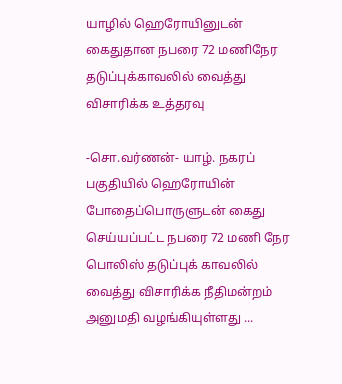யாழில் ஹெரோயினுடன் கைதுதான நபரை 72 மணிநேர தடுப்புக்காவலில் வைத்து விசாரிக்க உத்தரவு

-சொ.வர்ணன்- யாழ். நகரப் பகுதியில் ஹெரோயின் போதைப்பொருளுடன் கைது செய்யப்பட்ட நபரை 72 மணி நேர பொலிஸ் தடுப்புக் காவலில் வைத்து விசாரிக்க நீதிமன்றம் அனுமதி வழங்கியுள்ளது ...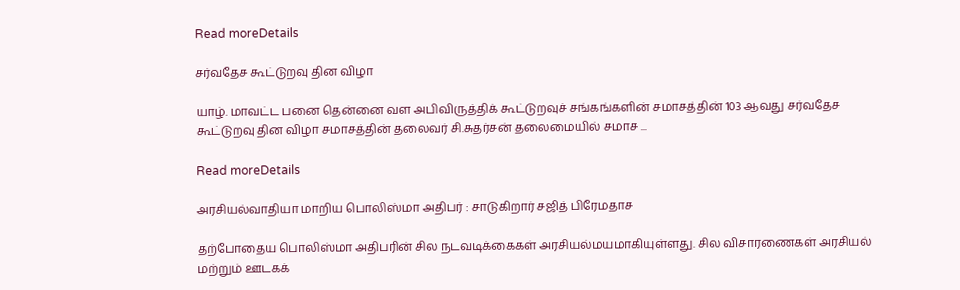Read moreDetails

சர்வதேச கூட்டுறவு தின விழா

யாழ். மாவட்ட பனை தென்னை வள அபிவிருத்திக் கூட்டுறவுச் சங்கங்களின் சமாசத்தின் 103 ஆவது சர்வதேச கூட்டுறவு தின விழா சமாசத்தின் தலைவர் சி.சுதர்சன் தலைமையில் சமாச ...

Read moreDetails

அரசியல்வாதியா மாறிய பொலிஸ்மா அதிபர் : சாடுகிறார் சஜித் பிரேமதாச

தற்போதைய பொலிஸ்மா அதிபரின் சில நடவடிக்கைகள் அரசியல்மயமாகியுள்ளது. சில விசாரணைகள் அரசியல் மற்றும் ஊடகக்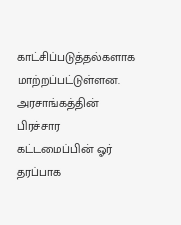காட்சிப்படுத்தல்களாக மாற்றப்பட்டுள்ளன. அரசாங்கத்தின் பிரச்சார கட்டமைப்பின் ஓர் தரப்பாக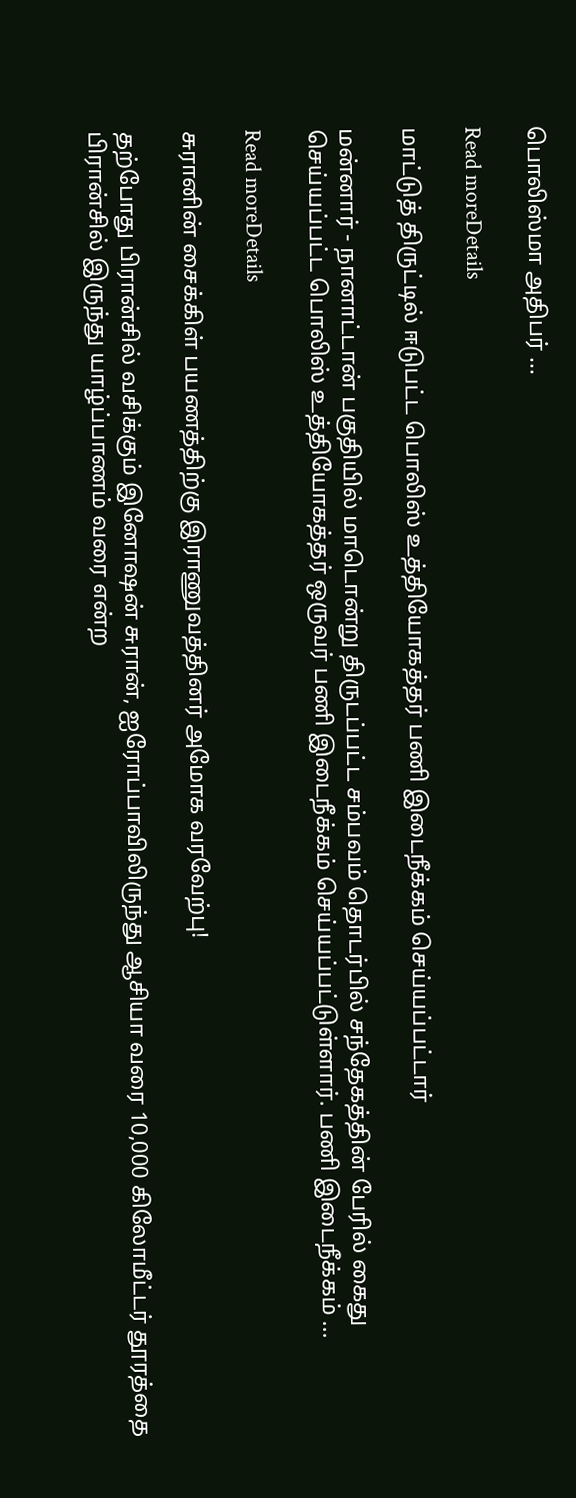பொலிஸ்மா அதிபர் ...

Read moreDetails

மாட்டுத் திருட்டில் ஈடுபட்ட பொலிஸ் உத்தியோகத்தர் பணி இடைநீக்கம் செய்யப்பட்டார்

மன்னார் - நானாட்டான் பகுதியில் மாடொன்று திருடப்பட்ட சம்பவம் தொடர்பில் சந்தேகத்தின் பேரில் கைது செய்யப்பட்ட பொலிஸ் உத்தியோகத்தர் ஒருவர் பணி இடைநீக்கம் செய்யப்பட்டுள்ளார். பணி இடைநீக்கம் ...

Read moreDetails

சுரானின் சைக்கிள் பயணத்திற்கு இராணுவத்தினர் அமோக வரவேற்பு!

தற்போது பிரான்சில் வசிக்கும் இனோஷன் சுரான், ஐரோப்பாவிலிருந்து ஆசியா வரை 10,000 கிலோமீட்டர் தூரத்தை பிரான்சில் இருந்து யாழ்ப்பாணம் வரை என்ற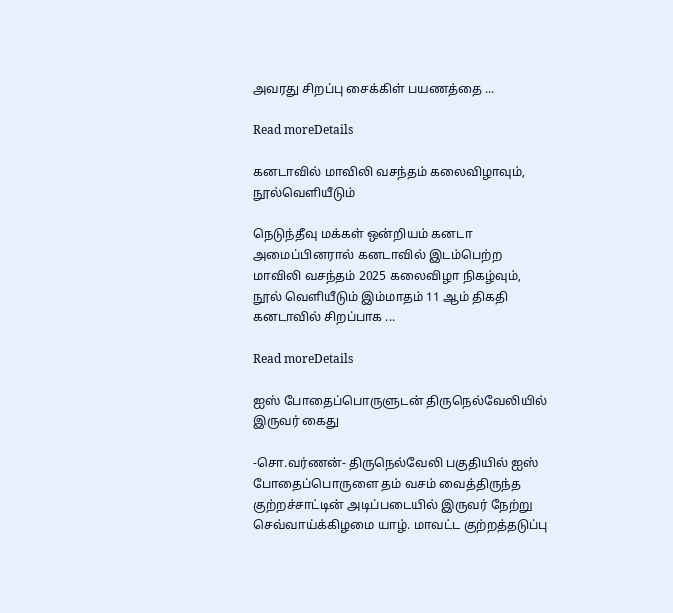அவரது சிறப்பு சைக்கிள் பயணத்தை ...

Read moreDetails

கனடாவில் மாவிலி வசந்தம் கலைவிழாவும், நூல்வெளியீடும்

நெடுந்தீவு மக்கள் ஒன்றியம் கனடா அமைப்பினரால் கனடாவில் இடம்பெற்ற மாவிலி வசந்தம் 2025 கலைவிழா நிகழ்வும், நூல் வெளியீடும் இம்மாதம் 11 ஆம் திகதி கனடாவில் சிறப்பாக ...

Read moreDetails

ஐஸ் போதைப்பொருளுடன் திருநெல்வேலியில் இருவர் கைது

-சொ.வர்ணன்- திருநெல்வேலி பகுதியில் ஐஸ் போதைப்பொருளை தம் வசம் வைத்திருந்த குற்றச்சாட்டின் அடிப்படையில் இருவர் நேற்று செவ்வாய்க்கிழமை யாழ். மாவட்ட குற்றத்தடுப்பு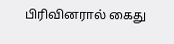பிரிவினரால் கைது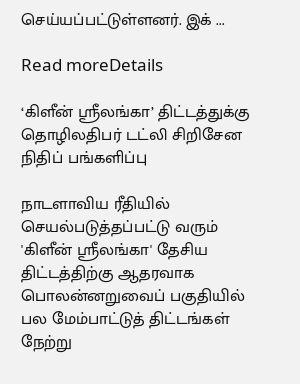செய்யப்பட்டுள்ளனர். இக் ...

Read moreDetails

‘கிளீன் ஸ்ரீலங்கா’ திட்டத்துக்கு தொழிலதிபர் டட்லி சிறிசேன நிதிப் பங்களிப்பு

நாடளாவிய ரீதியில் செயல்படுத்தப்பட்டு வரும் 'கிளீன் ஸ்ரீலங்கா' தேசிய திட்டத்திற்கு ஆதரவாக பொலன்னறுவைப் பகுதியில் பல மேம்பாட்டுத் திட்டங்கள் நேற்று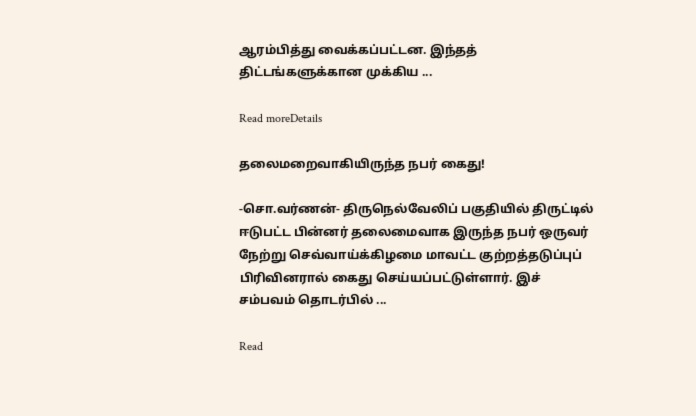ஆரம்பித்து வைக்கப்பட்டன. இந்தத் திட்டங்களுக்கான முக்கிய ...

Read moreDetails

தலைமறைவாகியிருந்த நபர் கைது!

-சொ.வர்ணன்- திருநெல்வேலிப் பகுதியில் திருட்டில் ஈடுபட்ட பின்னர் தலைமைவாக இருந்த நபர் ஒருவர் நேற்று செவ்வாய்க்கிழமை மாவட்ட குற்றத்தடுப்புப் பிரிவினரால் கைது செய்யப்பட்டுள்ளார். இச் சம்பவம் தொடர்பில் ...

Read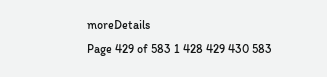moreDetails
Page 429 of 583 1 428 429 430 583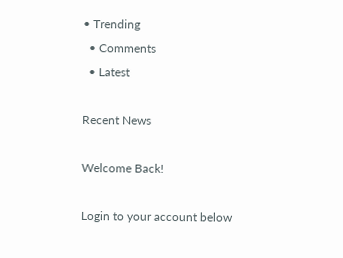• Trending
  • Comments
  • Latest

Recent News

Welcome Back!

Login to your account below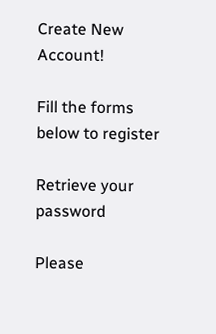Create New Account!

Fill the forms below to register

Retrieve your password

Please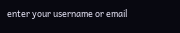enter your username or email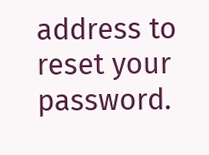address to reset your password.